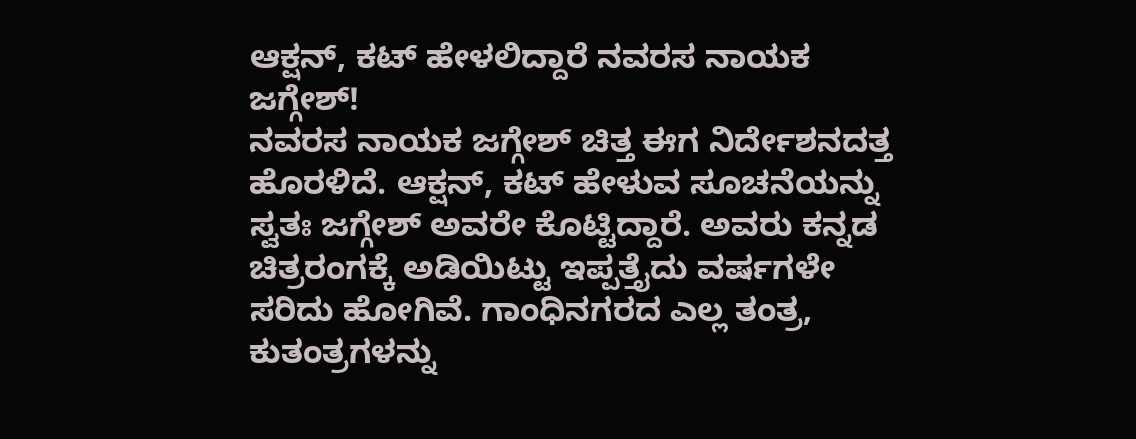ಆಕ್ಷನ್, ಕಟ್ ಹೇಳಲಿದ್ದಾರೆ ನವರಸ ನಾಯಕ ಜಗ್ಗೇಶ್!
ನವರಸ ನಾಯಕ ಜಗ್ಗೇಶ್ ಚಿತ್ತ ಈಗ ನಿರ್ದೇಶನದತ್ತ ಹೊರಳಿದೆ. ಆಕ್ಷನ್, ಕಟ್ ಹೇಳುವ ಸೂಚನೆಯನ್ನು ಸ್ವತಃ ಜಗ್ಗೇಶ್ ಅವರೇ ಕೊಟ್ಟಿದ್ದಾರೆ. ಅವರು ಕನ್ನಡ ಚಿತ್ರರಂಗಕ್ಕೆ ಅಡಿಯಿಟ್ಟು ಇಪ್ಪತ್ತೈದು ವರ್ಷಗಳೇ ಸರಿದು ಹೋಗಿವೆ. ಗಾಂಧಿನಗರದ ಎಲ್ಲ ತಂತ್ರ, ಕುತಂತ್ರಗಳನ್ನು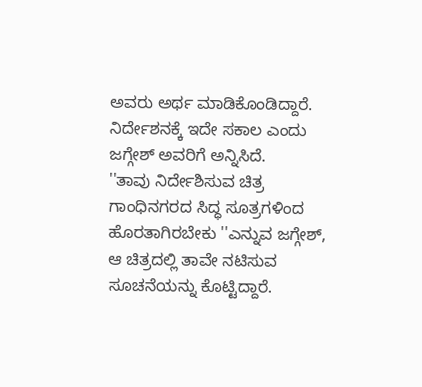ಅವರು ಅರ್ಥ ಮಾಡಿಕೊಂಡಿದ್ದಾರೆ. ನಿರ್ದೇಶನಕ್ಕೆ ಇದೇ ಸಕಾಲ ಎಂದು ಜಗ್ಗೇಶ್ ಅವರಿಗೆ ಅನ್ನಿಸಿದೆ.
''ತಾವು ನಿರ್ದೇಶಿಸುವ ಚಿತ್ರ ಗಾಂಧಿನಗರದ ಸಿದ್ಧ ಸೂತ್ರಗಳಿಂದ ಹೊರತಾಗಿರಬೇಕು ''ಎನ್ನುವ ಜಗ್ಗೇಶ್, ಆ ಚಿತ್ರದಲ್ಲಿ ತಾವೇ ನಟಿಸುವ ಸೂಚನೆಯನ್ನು ಕೊಟ್ಟಿದ್ದಾರೆ.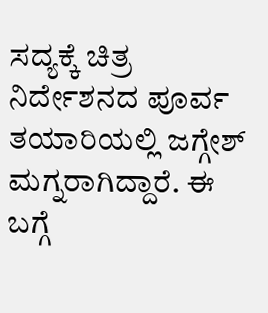ಸದ್ಯಕ್ಕೆ ಚಿತ್ರ ನಿರ್ದೇಶನದ ಪೂರ್ವ ತಯಾರಿಯಲ್ಲಿ ಜಗ್ಗೇಶ್ ಮಗ್ನರಾಗಿದ್ದಾರೆ. ಈ ಬಗ್ಗೆ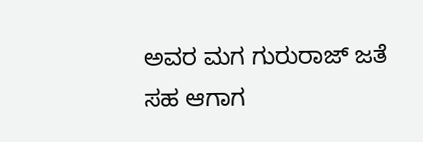ಅವರ ಮಗ ಗುರುರಾಜ್ ಜತೆ ಸಹ ಆಗಾಗ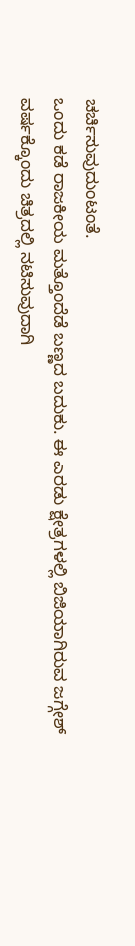ಚರ್ಚಿಸುವುದುಂಟಂತೆ.
ಒಂದು ಕಡೆ ರಾಜಕೀಯ ಮತ್ತೊಂದೆಡೆ ಬಣ್ಣದ ಬದುಕು. ಈ ಎರಡು ಕ್ಷೇತ್ರಗಳಲ್ಲಿ ಬಿಜಿಯಾಗಿರುವ ಜಗ್ಗೇಶ್ ವರ್ಷಕ್ಕೊಂದು ಚಿತ್ರದಲ್ಲಿ ನಟಿಸುವುದಾಗಿ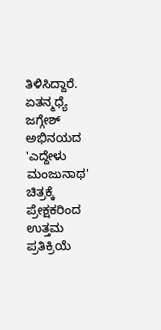ತಿಳಿಸಿದ್ದಾರೆ. ಏತನ್ಮಧ್ಯೆ ಜಗ್ಗೇಶ್ ಅಭಿನಯದ 'ಎದ್ದೇಳು ಮಂಜುನಾಥ' ಚಿತ್ರಕ್ಕೆ ಪ್ರೇಕ್ಷಕರಿಂದ ಉತ್ತಮ ಪ್ರತಿಕ್ರಿಯೆ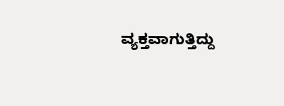ವ್ಯಕ್ತವಾಗುತ್ತಿದ್ದು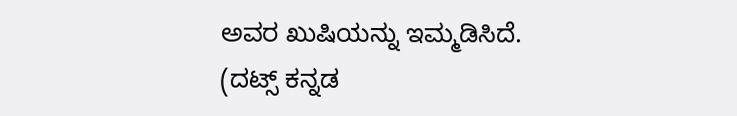ಅವರ ಖುಷಿಯನ್ನು ಇಮ್ಮಡಿಸಿದೆ.
(ದಟ್ಸ್ ಕನ್ನಡ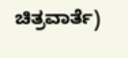ಚಿತ್ರವಾರ್ತೆ)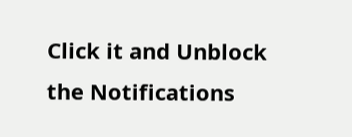Click it and Unblock the Notifications